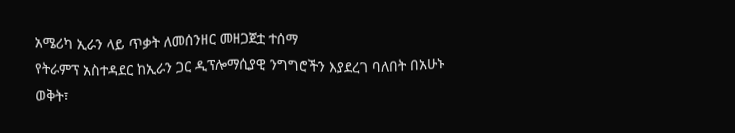አሜሪካ ኢራን ላይ ጥቃት ለመሰንዘር መዘጋጀቷ ተሰማ
የትራምፕ አስተዳደር ከኢራን ጋር ዲፕሎማሲያዊ ንግግሮችን እያደረገ ባለበት በአሁኑ ወቅት፣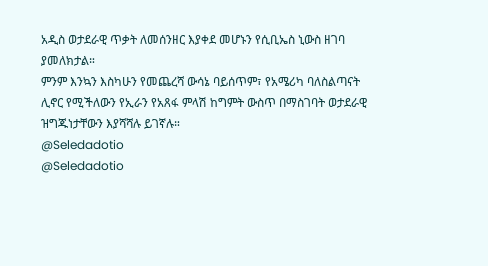አዲስ ወታደራዊ ጥቃት ለመሰንዘር እያቀደ መሆኑን የሲቢኤስ ኒውስ ዘገባ ያመለክታል።
ምንም እንኳን እስካሁን የመጨረሻ ውሳኔ ባይሰጥም፣ የአሜሪካ ባለስልጣናት ሊኖር የሚችለውን የኢራን የአጸፋ ምላሽ ከግምት ውስጥ በማስገባት ወታደራዊ ዝግጁነታቸውን እያሻሻሉ ይገኛሉ።
@Seledadotio
@Seledadotio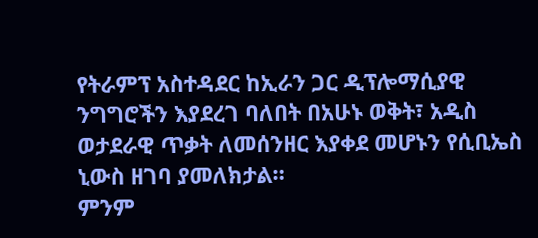የትራምፕ አስተዳደር ከኢራን ጋር ዲፕሎማሲያዊ ንግግሮችን እያደረገ ባለበት በአሁኑ ወቅት፣ አዲስ ወታደራዊ ጥቃት ለመሰንዘር እያቀደ መሆኑን የሲቢኤስ ኒውስ ዘገባ ያመለክታል።
ምንም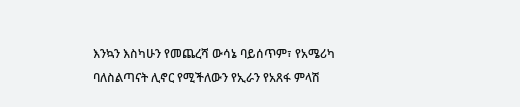እንኳን እስካሁን የመጨረሻ ውሳኔ ባይሰጥም፣ የአሜሪካ ባለስልጣናት ሊኖር የሚችለውን የኢራን የአጸፋ ምላሽ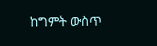ከግምት ውስጥ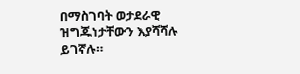በማስገባት ወታደራዊ ዝግጁነታቸውን እያሻሻሉ ይገኛሉ።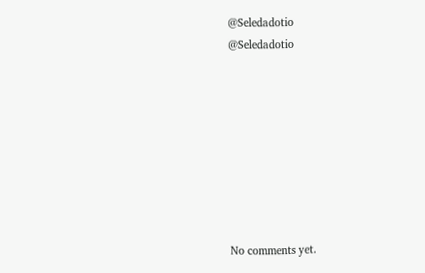@Seledadotio
@Seledadotio








No comments yet.